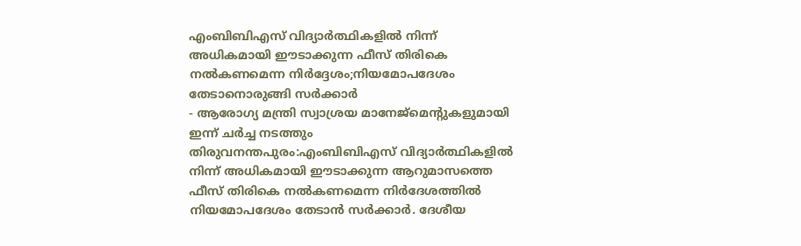എംബിബിഎസ് വിദ്യാർത്ഥികളിൽ നിന്ന് അധികമായി ഈടാക്കുന്ന ഫീസ് തിരികെ നൽകണമെന്ന നിർദ്ദേശം;നിയമോപദേശം തേടാനൊരുങ്ങി സർക്കാർ
- ആരോഗ്യ മന്ത്രി സ്വാശ്രയ മാനേജ്മെന്റുകളുമായി ഇന്ന് ചർച്ച നടത്തും
തിരുവനന്തപുരം:എംബിബിഎസ് വിദ്യാർത്ഥികളിൽ നിന്ന് അധികമായി ഈടാക്കുന്ന ആറുമാസത്തെ ഫീസ് തിരികെ നൽകണമെന്ന നിർദേശത്തിൽ നിയമോപദേശം തേടാൻ സർക്കാർ. ദേശീയ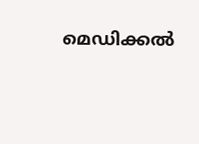മെഡിക്കൽ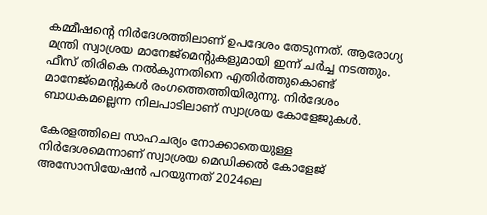കമ്മീഷന്റെ നിർദേശത്തിലാണ് ഉപദേശം തേടുന്നത്. ആരോഗ്യ മന്ത്രി സ്വാശ്രയ മാനേജ്മെന്റുകളുമായി ഇന്ന് ചർച്ച നടത്തും. ഫീസ് തിരികെ നൽകുന്നതിനെ എതിർത്തുകൊണ്ട് മാനേജ്മെന്റുകൾ രംഗത്തെത്തിയിരുന്നു. നിർദേശം ബാധകമല്ലെന്ന നിലപാടിലാണ് സ്വാശ്രയ കോളേജുകൾ.

കേരളത്തിലെ സാഹചര്യം നോക്കാതെയുള്ള നിർദേശമെന്നാണ് സ്വാശ്രയ മെഡിക്കൽ കോളേജ് അസോസിയേഷൻ പറയുന്നത് 2024ലെ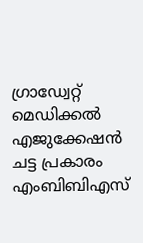ഗ്രാഡ്വേറ്റ് മെഡിക്കൽ എജുക്കേഷൻ ചട്ട പ്രകാരം എംബിബിഎസ്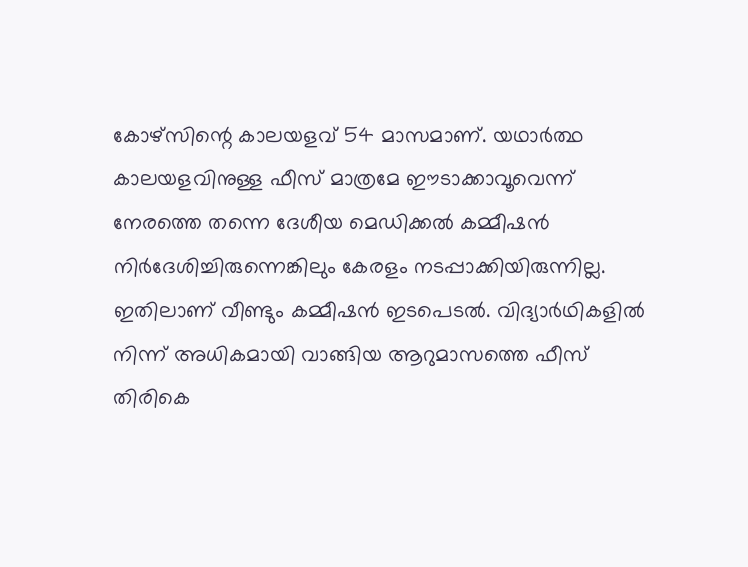കോഴ്സിന്റെ കാലയളവ് 54 മാസമാണ്. യഥാർത്ഥ കാലയളവിനുള്ള ഫീസ് മാത്രമേ ഈടാക്കാവൂവെന്ന് നേരത്തെ തന്നെ ദേശീയ മെഡിക്കൽ കമ്മീഷൻ നിർദേശിച്ചിരുന്നെങ്കിലും കേരളം നടപ്പാക്കിയിരുന്നില്ല. ഇതിലാണ് വീണ്ടും കമ്മീഷൻ ഇടപെടൽ. വിദ്യാർഥികളിൽ നിന്ന് അധികമായി വാങ്ങിയ ആറുമാസത്തെ ഫീസ് തിരികെ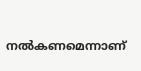നൽകണമെന്നാണ്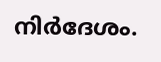നിർദേശം.